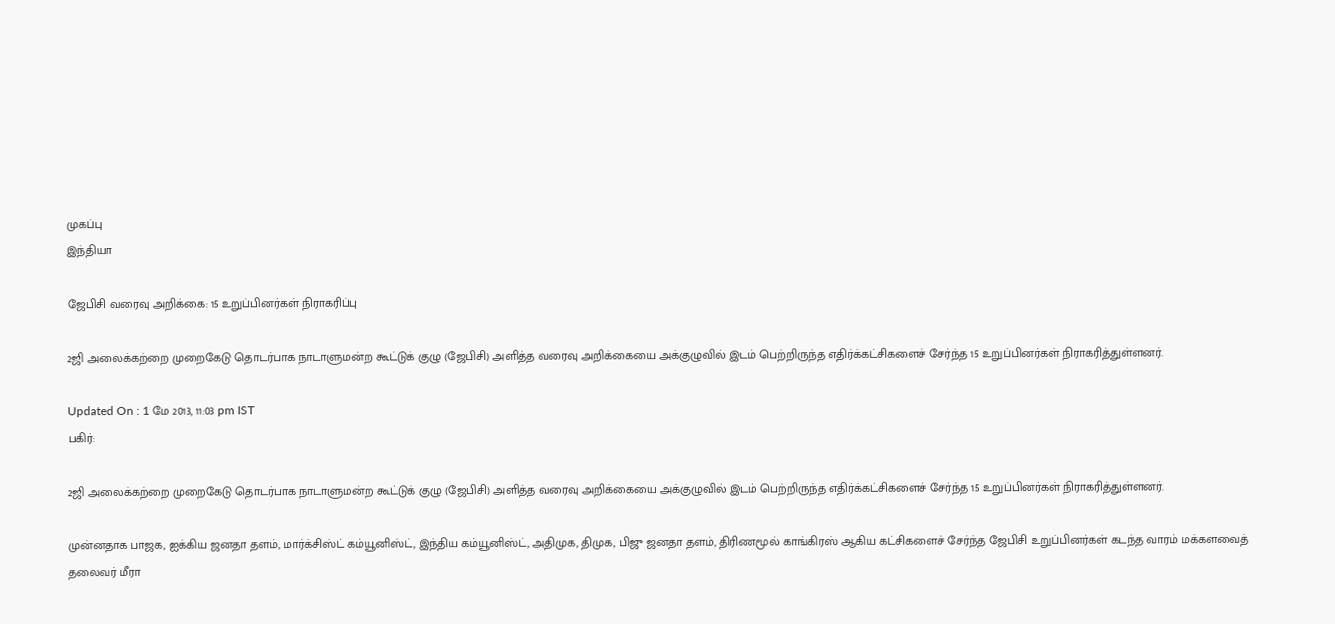முகப்பு
இந்தியா

ஜேபிசி வரைவு அறிக்கை: 15 உறுப்பினர்கள் நிராகரிப்பு

2ஜி அலைக்கற்றை முறைகேடு தொடர்பாக நாடாளுமன்ற கூட்டுக் குழு (ஜேபிசி) அளித்த வரைவு அறிக்கையை அக்குழுவில் இடம் பெற்றிருந்த எதிர்க்கட்சிகளைச் சேர்ந்த 15 உறுப்பினர்கள் நிராகரித்துள்ளனர்.

Updated On : 1 மே 2013, 11:03 pm IST
பகிர்:

2ஜி அலைக்கற்றை முறைகேடு தொடர்பாக நாடாளுமன்ற கூட்டுக் குழு (ஜேபிசி) அளித்த வரைவு அறிக்கையை அக்குழுவில் இடம் பெற்றிருந்த எதிர்க்கட்சிகளைச் சேர்ந்த 15 உறுப்பினர்கள் நிராகரித்துள்ளனர்.

முன்னதாக பாஜக, ஐக்கிய ஜனதா தளம், மார்க்சிஸ்ட் கம்யூனிஸ்ட், இந்திய கம்யூனிஸ்ட், அதிமுக, திமுக, பிஜு ஜனதா தளம், திரிணமூல் காங்கிரஸ் ஆகிய கட்சிகளைச் சேர்ந்த ஜேபிசி உறுப்பினர்கள் கடந்த வாரம் மக்களவைத் தலைவர் மீரா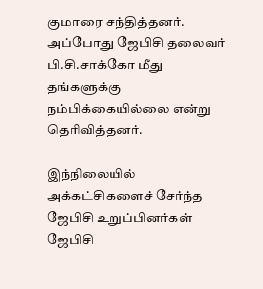குமாரை சந்தித்தனர். அப்போது ஜேபிசி தலைவர் பி.சி.சாக்கோ மீது தங்களுக்கு நம்பிக்கையில்லை என்று தெரிவித்தனர்.

இந்நிலையில் அக்கட்சிகளைச் சேர்ந்த ஜேபிசி உறுப்பினர்கள் ஜேபிசி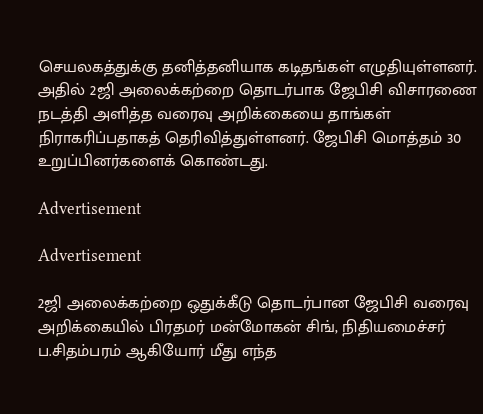செயலகத்துக்கு தனித்தனியாக கடிதங்கள் எழுதியுள்ளனர். அதில் 2ஜி அலைக்கற்றை தொடர்பாக ஜேபிசி விசாரணை நடத்தி அளித்த வரைவு அறிக்கையை தாங்கள் நிராகரிப்பதாகத் தெரிவித்துள்ளனர். ஜேபிசி மொத்தம் 30 உறுப்பினர்களைக் கொண்டது.

Advertisement

Advertisement

2ஜி அலைக்கற்றை ஒதுக்கீடு தொடர்பான ஜேபிசி வரைவு அறிக்கையில் பிரதமர் மன்மோகன் சிங், நிதியமைச்சர் ப.சிதம்பரம் ஆகியோர் மீது எந்த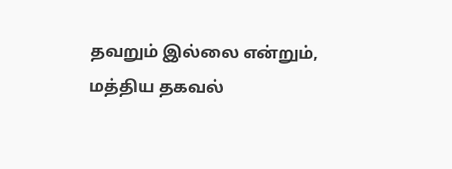தவறும் இல்லை என்றும், மத்திய தகவல்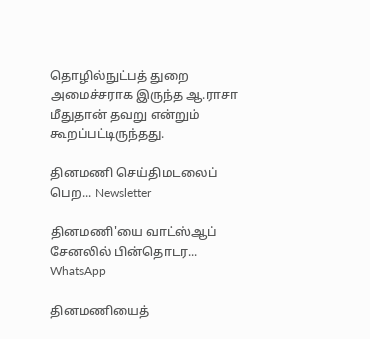தொழில்நுட்பத் துறை அமைச்சராக இருந்த ஆ.ராசா மீதுதான் தவறு என்றும் கூறப்பட்டிருந்தது.

தினமணி செய்திமடலைப் பெற... Newsletter

தினமணி'யை வாட்ஸ்ஆப் சேனலில் பின்தொடர... WhatsApp

தினமணியைத்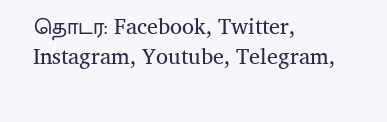தொடர: Facebook, Twitter, Instagram, Youtube, Telegram,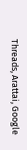Threads, Arattai, Google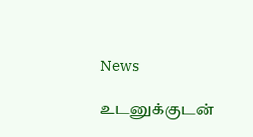News

உடனுக்குடன்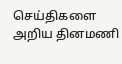செய்திகளை அறிய தினமணி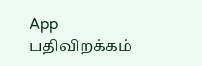App பதிவிறக்கம்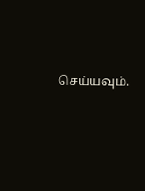செய்யவும்.